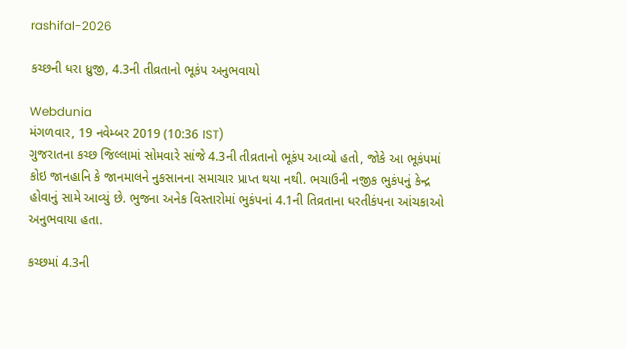rashifal-2026

કચ્છની ધરા ધ્રુજી, 4.3ની તીવ્રતાનો ભૂકંપ અનુભવાયો

Webdunia
મંગળવાર, 19 નવેમ્બર 2019 (10:36 IST)
ગુજરાતના કચ્છ જિલ્લામાં સોમવારે સાંજે 4.3ની તીવ્રતાનો ભૂકંપ આવ્યો હતો, જોકે આ ભૂકંપમાં કોઇ જાનહાનિ કે જાનમાલને નુકસાનના સમાચાર પ્રાપ્ત થયા નથી. ભચાઉની નજીક ભુકંપનું કેન્દ્ર હોવાનું સામે આવ્યું છે. ભુજના અનેક વિસ્તારોમાં ભુકંપનાં 4.1ની તિવ્રતાના ધરતીકંપના આંચકાઓ અનુભવાયા હતા.

કચ્છમાં 4.3ની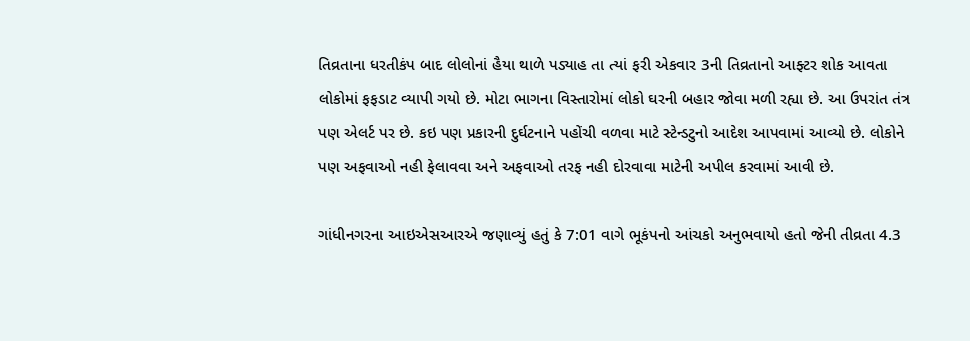તિવ્રતાના ધરતીકંપ બાદ લોલોનાં હૈયા થાળે પડ્યાહ તા ત્યાં ફરી એકવાર 3ની તિવ્રતાનો આફ્ટર શોક આવતા લોકોમાં ફફડાટ વ્યાપી ગયો છે. મોટા ભાગના વિસ્તારોમાં લોકો ઘરની બહાર જોવા મળી રહ્યા છે. આ ઉપરાંત તંત્ર પણ એલર્ટ પર છે. કઇ પણ પ્રકારની દુર્ઘટનાને પહોંચી વળવા માટે સ્ટેન્ડટુનો આદેશ આપવામાં આવ્યો છે. લોકોને પણ અફવાઓ નહી ફેલાવવા અને અફવાઓ તરફ નહી દોરવાવા માટેની અપીલ કરવામાં આવી છે.

ગાંધીનગરના આઇએસઆરએ જણાવ્યું હતું કે 7:01 વાગે ભૂકંપનો આંચકો અનુભવાયો હતો જેની તીવ્રતા 4.3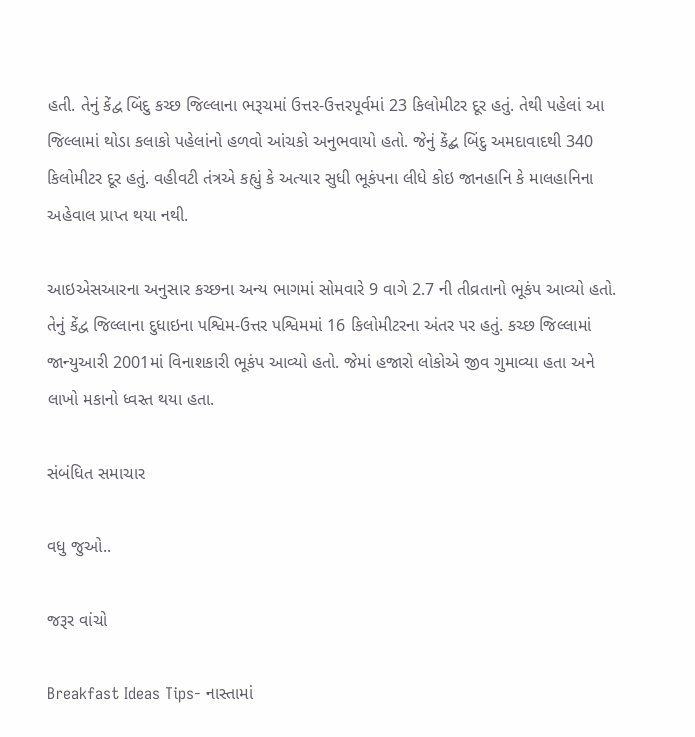હતી. તેનું કેંદ્વ બિંદુ કચ્છ જિલ્લાના ભરૂચમાં ઉત્તર-ઉત્તરપૂર્વમાં 23 કિલોમીટર દૂર હતું. તેથી પહેલાં આ જિલ્લામાં થોડા કલાકો પહેલાંનો હળવો આંચકો અનુભવાયો હતો. જેનું કેંદ્બ બિંદુ અમદાવાદથી 340 કિલોમીટર દૂર હતું. વહીવટી તંત્રએ કહ્યું કે અત્યાર સુધી ભૂકંપના લીધે કોઇ જાનહાનિ કે માલહાનિના અહેવાલ પ્રાપ્ત થયા નથી.

આઇએસઆરના અનુસાર કચ્છના અન્ય ભાગમાં સોમવારે 9 વાગે 2.7 ની તીવ્રતાનો ભૂકંપ આવ્યો હતો. તેનું કેંદ્વ જિલ્લાના દુધાઇના પશ્વિમ-ઉત્તર પશ્વિમમાં 16 કિલોમીટરના અંતર પર હતું. કચ્છ જિલ્લામાં જાન્યુઆરી 2001માં વિનાશકારી ભૂકંપ આવ્યો હતો. જેમાં હજારો લોકોએ જીવ ગુમાવ્યા હતા અને લાખો મકાનો ધ્વસ્ત થયા હતા.

સંબંધિત સમાચાર

વધુ જુઓ..

જરૂર વાંચો

Breakfast Ideas Tips- નાસ્તામાં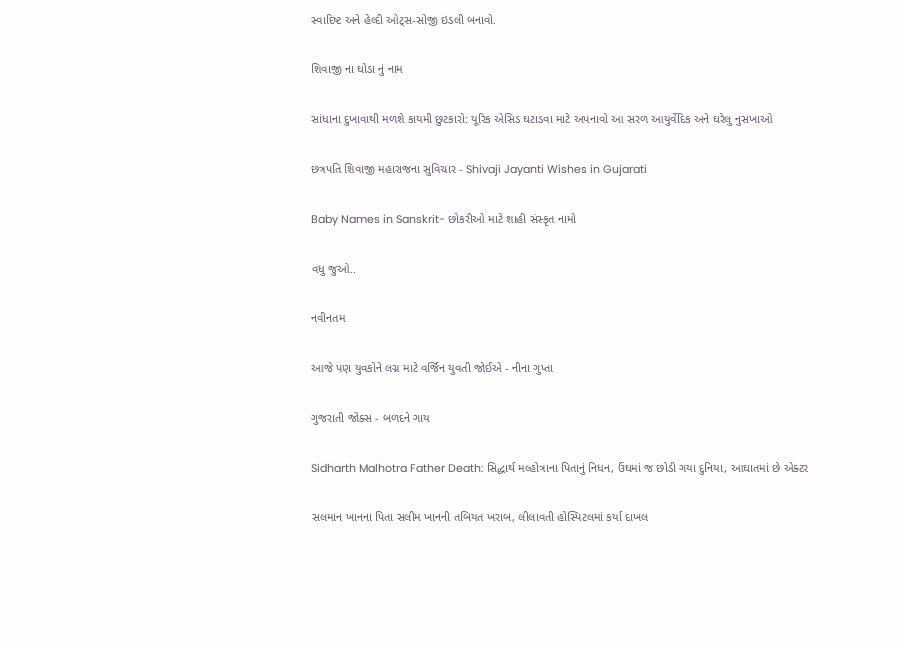સ્વાદિષ્ટ અને હેલ્દી ઓટ્સ-સોજી ઇડલી બનાવો.

શિવાજી ના ઘોડા નું નામ

સાંધાના દુખાવાથી મળશે કાયમી છુટકારો: યૂરિક એસિડ ઘટાડવા માટે અપનાવો આ સરળ આયુર્વેદિક અને ઘરેલુ નુસખાઓ

છત્રપતિ શિવાજી મહારાજના સુવિચાર - Shivaji Jayanti Wishes in Gujarati

Baby Names in Sanskrit- છોકરીઓ માટે શાહી સંસ્કૃત નામો

વધુ જુઓ..

નવીનતમ

આજે પણ યુવકોને લગ્ન માટે વર્જિન યુવતી જોઈએ - નીના ગુપ્તા

ગુજરાતી જોક્સ - બળદને ગાય

Sidharth Malhotra Father Death: સિદ્ધાર્થ મલ્હોત્રાના પિતાનું નિધન, ઉંઘમાં જ છોડી ગયા દુનિયા, આઘાતમાં છે એક્ટર

સલમાન ખાનના પિતા સલીમ ખાનની તબિયત ખરાબ, લીલાવતી હોસ્પિટલમાં કર્યા દાખલ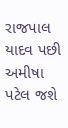રાજપાલ યાદવ પછી અમીષા પટેલ જશે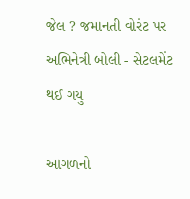જેલ ? જમાનતી વોરંટ પર અભિનેત્રી બોલી - સેટલમેંટ થઈ ગયુ

આગળનો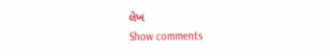લેખ
Show comments